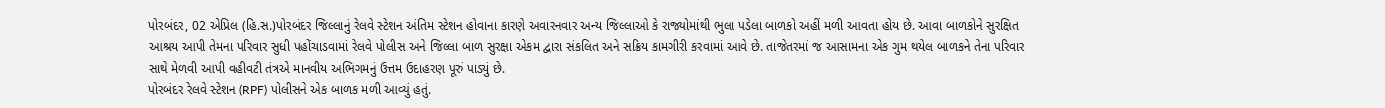પોરબંદર, 02 એપ્રિલ (હિ.સ.)પોરબંદર જિલ્લાનું રેલવે સ્ટેશન અંતિમ સ્ટેશન હોવાના કારણે અવારનવાર અન્ય જિલ્લાઓ કે રાજ્યોમાંથી ભુલા પડેલા બાળકો અહીં મળી આવતા હોય છે. આવા બાળકોને સુરક્ષિત આશ્રય આપી તેમના પરિવાર સુધી પહોંચાડવામાં રેલવે પોલીસ અને જિલ્લા બાળ સુરક્ષા એકમ દ્વારા સંકલિત અને સક્રિય કામગીરી કરવામાં આવે છે. તાજેતરમાં જ આસામના એક ગુમ થયેલ બાળકને તેના પરિવાર સાથે મેળવી આપી વહીવટી તંત્રએ માનવીય અભિગમનું ઉત્તમ ઉદાહરણ પૂરું પાડ્યું છે.
પોરબંદર રેલવે સ્ટેશન (RPF) પોલીસને એક બાળક મળી આવ્યું હતું.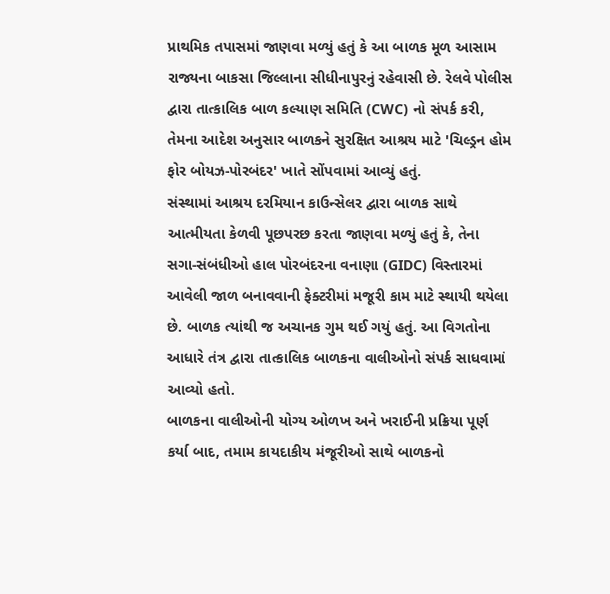પ્રાથમિક તપાસમાં જાણવા મળ્યું હતું કે આ બાળક મૂળ આસામ રાજ્યના બાકસા જિલ્લાના સીધીનાપુરનું રહેવાસી છે. રેલવે પોલીસ દ્વારા તાત્કાલિક બાળ કલ્યાણ સમિતિ (CWC) નો સંપર્ક કરી, તેમના આદેશ અનુસાર બાળકને સુરક્ષિત આશ્રય માટે 'ચિલ્ડ્રન હોમ ફોર બોયઝ-પોરબંદર' ખાતે સોંપવામાં આવ્યું હતું.
સંસ્થામાં આશ્રય દરમિયાન કાઉન્સેલર દ્વારા બાળક સાથે આત્મીયતા કેળવી પૂછપરછ કરતા જાણવા મળ્યું હતું કે, તેના સગા-સંબંધીઓ હાલ પોરબંદરના વનાણા (GIDC) વિસ્તારમાં આવેલી જાળ બનાવવાની ફેક્ટરીમાં મજૂરી કામ માટે સ્થાયી થયેલા છે. બાળક ત્યાંથી જ અચાનક ગુમ થઈ ગયું હતું. આ વિગતોના આધારે તંત્ર દ્વારા તાત્કાલિક બાળકના વાલીઓનો સંપર્ક સાધવામાં આવ્યો હતો.
બાળકના વાલીઓની યોગ્ય ઓળખ અને ખરાઈની પ્રક્રિયા પૂર્ણ કર્યા બાદ, તમામ કાયદાકીય મંજૂરીઓ સાથે બાળકનો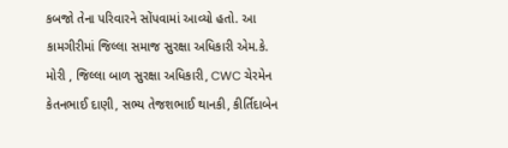કબજો તેના પરિવારને સોંપવામાં આવ્યો હતો. આ કામગીરીમાં જિલ્લા સમાજ સુરક્ષા અધિકારી એમ.કે. મોરી , જિલ્લા બાળ સુરક્ષા અધિકારી, CWC ચેરમેન કેતનભાઈ દાણી, સભ્ય તેજશભાઈ થાનકી, કીર્તિદાબેન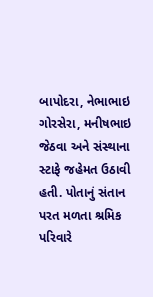બાપોદરા, નેભાભાઇ ગોરસેરા, મનીષભાઇ જેઠવા અને સંસ્થાના સ્ટાફે જહેમત ઉઠાવી હતી. પોતાનું સંતાન પરત મળતા શ્રમિક પરિવારે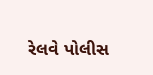રેલવે પોલીસ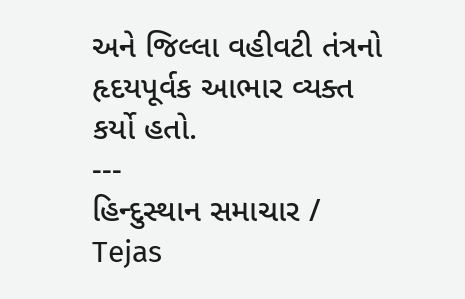અને જિલ્લા વહીવટી તંત્રનો હૃદયપૂર્વક આભાર વ્યક્ત કર્યો હતો.
---
હિન્દુસ્થાન સમાચાર / Tejas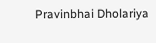Pravinbhai Dholariya